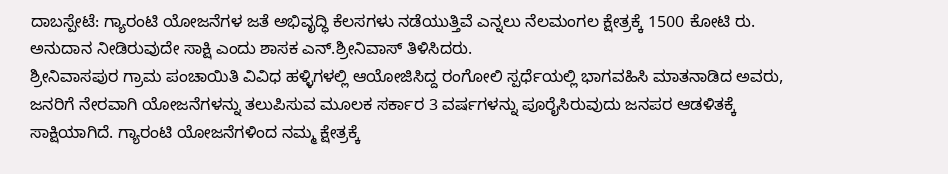ದಾಬಸ್ಪೇಟೆ: ಗ್ಯಾರಂಟಿ ಯೋಜನೆಗಳ ಜತೆ ಅಭಿವೃದ್ಧಿ ಕೆಲಸಗಳು ನಡೆಯುತ್ತಿವೆ ಎನ್ನಲು ನೆಲಮಂಗಲ ಕ್ಷೇತ್ರಕ್ಕೆ 1500 ಕೋಟಿ ರು. ಅನುದಾನ ನೀಡಿರುವುದೇ ಸಾಕ್ಷಿ ಎಂದು ಶಾಸಕ ಎನ್.ಶ್ರೀನಿವಾಸ್ ತಿಳಿಸಿದರು.
ಶ್ರೀನಿವಾಸಪುರ ಗ್ರಾಮ ಪಂಚಾಯಿತಿ ವಿವಿಧ ಹಳ್ಳಿಗಳಲ್ಲಿ ಆಯೋಜಿಸಿದ್ದ ರಂಗೋಲಿ ಸ್ಪರ್ಧೆಯಲ್ಲಿ ಭಾಗವಹಿಸಿ ಮಾತನಾಡಿದ ಅವರು, ಜನರಿಗೆ ನೇರವಾಗಿ ಯೋಜನೆಗಳನ್ನು ತಲುಪಿಸುವ ಮೂಲಕ ಸರ್ಕಾರ 3 ವರ್ಷಗಳನ್ನು ಪೂರೈಸಿರುವುದು ಜನಪರ ಆಡಳಿತಕ್ಕೆ ಸಾಕ್ಷಿಯಾಗಿದೆ. ಗ್ಯಾರಂಟಿ ಯೋಜನೆಗಳಿಂದ ನಮ್ಮ ಕ್ಷೇತ್ರಕ್ಕೆ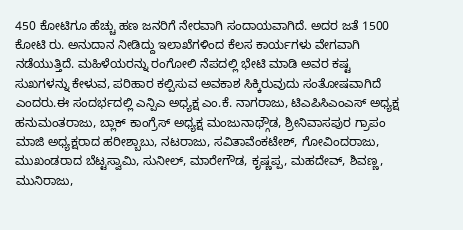450 ಕೋಟಿಗೂ ಹೆಚ್ಚು ಹಣ ಜನರಿಗೆ ನೇರವಾಗಿ ಸಂದಾಯವಾಗಿದೆ. ಅದರ ಜತೆ 1500 ಕೋಟಿ ರು. ಅನುದಾನ ನೀಡಿದ್ದು ಇಲಾಖೆಗಳಿಂದ ಕೆಲಸ ಕಾರ್ಯಗಳು ವೇಗವಾಗಿ ನಡೆಯುತ್ತಿದೆ. ಮಹಿಳೆಯರನ್ನು ರಂಗೋಲಿ ನೆಪದಲ್ಲಿ ಭೇಟಿ ಮಾಡಿ ಅವರ ಕಷ್ಟ ಸುಖಗಳನ್ನು ಕೇಳುವ, ಪರಿಹಾರ ಕಲ್ಪಿಸುವ ಅವಕಾಶ ಸಿಕ್ಕಿರುವುದು ಸಂತೋಷವಾಗಿದೆ ಎಂದರು.ಈ ಸಂದರ್ಭದಲ್ಲಿ ಎನ್ಪಿಎ ಅಧ್ಯಕ್ಷ ಎಂ.ಕೆ. ನಾಗರಾಜು, ಟಿಎಪಿಸಿಎಂಎಸ್ ಅಧ್ಯಕ್ಷ ಹನುಮಂತರಾಜು, ಬ್ಲಾಕ್ ಕಾಂಗ್ರೆಸ್ ಅಧ್ಯಕ್ಷ ಮಂಜುನಾಥ್ಗೌಡ, ಶ್ರೀನಿವಾಸಪುರ ಗ್ರಾಪಂ ಮಾಜಿ ಅಧ್ಯಕ್ಷರಾದ ಹರೀಶ್ಬಾಬು, ನಟರಾಜು, ಸವಿತಾವೆಂಕಟೇಶ್, ಗೋವಿಂದರಾಜು, ಮುಖಂಡರಾದ ಬೆಟ್ಟಸ್ವಾಮಿ, ಸುನೀಲ್, ಮಾರೇಗೌಡ, ಕೃಷ್ಣಪ್ಪ, ಮಹದೇವ್, ಶಿವಣ್ಣ, ಮುನಿರಾಜು,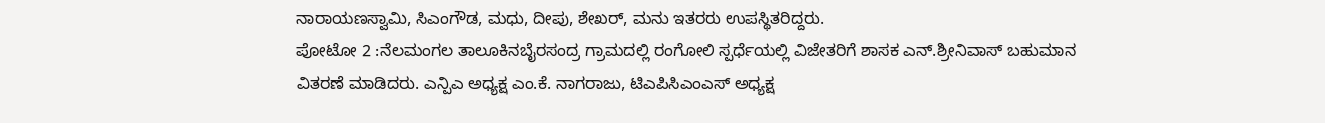ನಾರಾಯಣಸ್ವಾಮಿ, ಸಿಎಂಗೌಡ, ಮಧು, ದೀಪು, ಶೇಖರ್, ಮನು ಇತರರು ಉಪಸ್ಥಿತರಿದ್ದರು.
ಪೋಟೋ 2 :ನೆಲಮಂಗಲ ತಾಲೂಕಿನಬೈರಸಂದ್ರ ಗ್ರಾಮದಲ್ಲಿ ರಂಗೋಲಿ ಸ್ಪರ್ಧೆಯಲ್ಲಿ ವಿಜೇತರಿಗೆ ಶಾಸಕ ಎನ್.ಶ್ರೀನಿವಾಸ್ ಬಹುಮಾನ ವಿತರಣೆ ಮಾಡಿದರು. ಎನ್ಪಿಎ ಅಧ್ಯಕ್ಷ ಎಂ.ಕೆ. ನಾಗರಾಜು, ಟಿಎಪಿಸಿಎಂಎಸ್ ಅಧ್ಯಕ್ಷ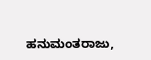ಹನುಮಂತರಾಜು,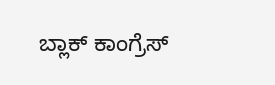ಬ್ಲಾಕ್ ಕಾಂಗ್ರೆಸ್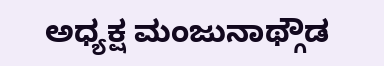ಅಧ್ಯಕ್ಷ ಮಂಜುನಾಥ್ಗೌಡ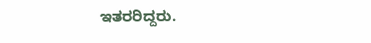ಇತರರಿದ್ದರು.